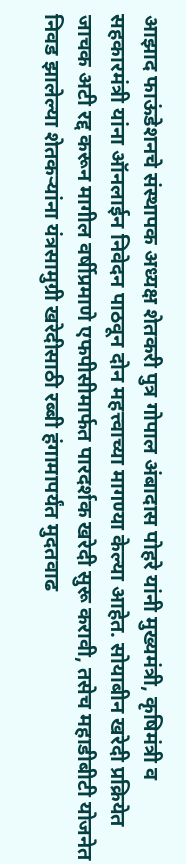आझाद फाऊंडेशनचे संस्थापक अध्यक्ष शेतकरी पुत्र गोपाल अंबादास पोहरे यांनी मुख्यमंत्री, कृषिमंत्री व सहकारमंत्री यांना ऑनलाईन निवेदन पाठवून दोन महत्त्वाच्या मागण्या केल्या आहेत. सोयाबीन खरेदी प्रक्रियेत जाचक अटी रद्द करून मागील वर्षीप्रमाणे एफपीसीमार्फत पारदर्शक खरेदी सुरू करावी, तसेच महाडीबीटी योजनेत निवड झालेल्या शेतकऱ्यांना यंत्रसामुग्री खरेदीसाठी रब्बी हंगामापर्यंत मुदतवाढ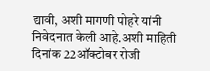द्यावी, अशी मागणी पोहरे यांनी निवेदनात केली आहे.अशी माहिती दिनांक 22ऑक्टोबर रोजी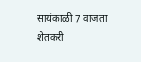सायंकाळी 7 वाजता शेतकरी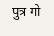पुत्र गो